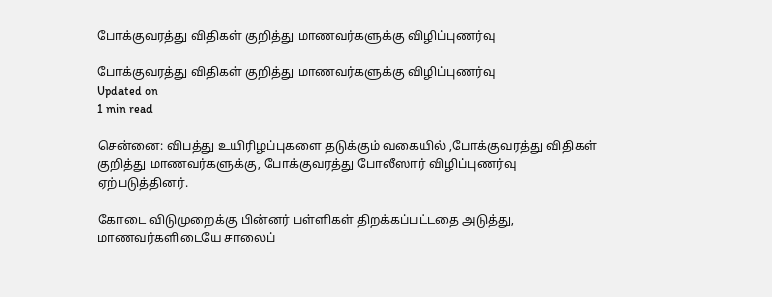போக்குவரத்து விதிகள் குறித்து மாணவர்களுக்கு விழிப்புணர்வு

போக்குவரத்து விதிகள் குறித்து மாணவர்களுக்கு விழிப்புணர்வு
Updated on
1 min read

சென்னை: விபத்து உயிரிழப்புகளை தடுக்கும் வகையில் ,போக்குவரத்து விதிகள் குறித்து மாணவர்களுக்கு, போக்குவரத்து போலீஸார் விழிப்புணர்வு ஏற்படுத்தினர்.

கோடை விடுமுறைக்கு பின்னர் பள்ளிகள் திறக்கப்பட்டதை அடுத்து, மாணவர்களிடையே சாலைப்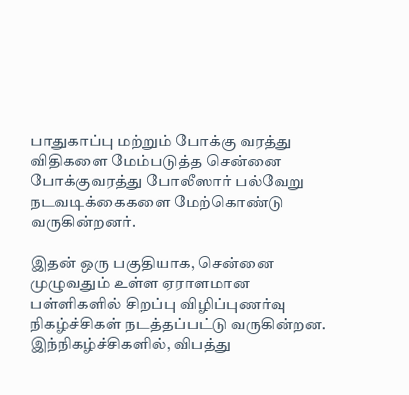பாதுகாப்பு மற்றும் போக்கு வரத்து விதிகளை மேம்படுத்த சென்னை போக்குவரத்து போலீஸார் பல்வேறு நடவடிக்கைகளை மேற்கொண்டு வருகின்றனர்.

இதன் ஒரு பகுதியாக, சென்னை முழுவதும் உள்ள ஏராளமான பள்ளிகளில் சிறப்பு விழிப்புணர்வு நிகழ்ச்சிகள் நடத்தப்பட்டு வருகின்றன. இந்நிகழ்ச்சிகளில், விபத்து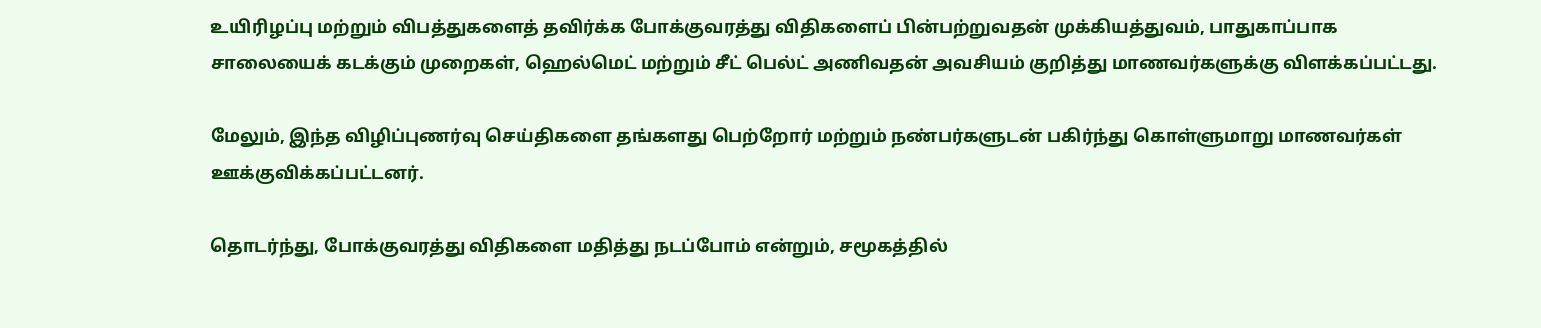உயிரிழப்பு மற்றும் விபத்துகளைத் தவிர்க்க போக்குவரத்து விதிகளைப் பின்பற்றுவதன் முக்கியத்துவம், பாதுகாப்பாக சாலையைக் கடக்கும் முறைகள், ஹெல்மெட் மற்றும் சீட் பெல்ட் அணிவதன் அவசியம் குறித்து மாணவர்களுக்கு விளக்கப்பட்டது.

மேலும், இந்த விழிப்புணர்வு செய்திகளை தங்களது பெற்றோர் மற்றும் நண்பர்களுடன் பகிர்ந்து கொள்ளுமாறு மாணவர்கள் ஊக்குவிக்கப்பட்டனர்.

தொடர்ந்து, போக்குவரத்து விதிகளை மதித்து நடப்போம் என்றும், சமூகத்தில்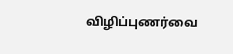விழிப்புணர்வை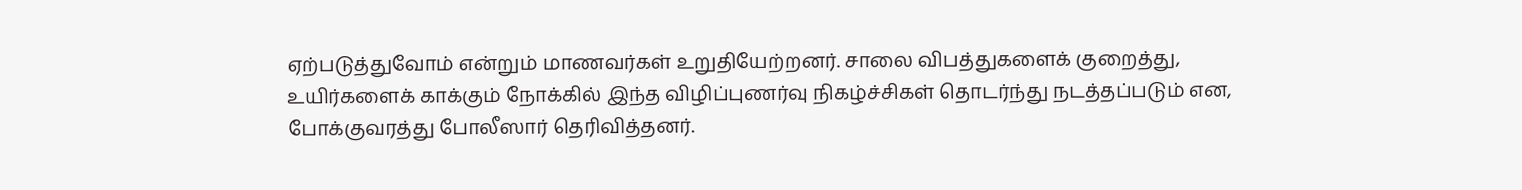ஏற்படுத்துவோம் என்றும் மாணவர்கள் உறுதியேற்றனர். சாலை விபத்துகளைக் குறைத்து, உயிர்களைக் காக்கும் நோக்கில் இந்த விழிப்புணர்வு நிகழ்ச்சிகள் தொடர்ந்து நடத்தப்படும் என, போக்குவரத்து போலீஸார் தெரிவித்தனர்.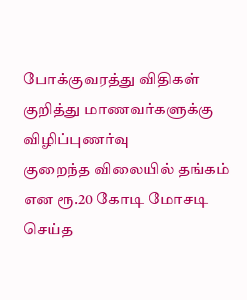போக்குவரத்து விதிகள் குறித்து மாணவர்களுக்கு விழிப்புணர்வு
குறைந்த விலையில் தங்கம் என ரூ.20 கோடி மோசடி செய்த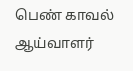பெண் காவல் ஆய்வாளர்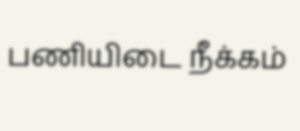பணியிடை நீக்கம்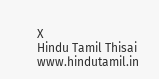X
Hindu Tamil Thisai
www.hindutamil.in